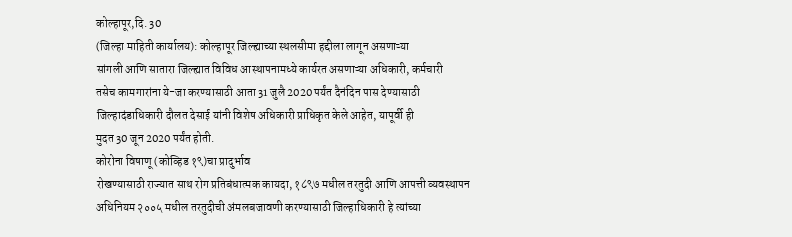कोल्हापूर,दि. 30
(जिल्हा माहिती कार्यालय): कोल्हापूर जिल्ह्याच्या स्थलसीमा हद्दीला लागून असणाऱ्या
सांगली आणि सातारा जिल्ह्यात विविध आस्थापनामध्ये कार्यरत असणाऱ्या अधिकारी, कर्मचारी
तसेच कामगारांना ये-जा करण्यासाठी आता 31 जुलै 2020 पर्यंत दैनंदिन पास देण्यासाठी
जिल्हादंडाधिकारी दौलत देसाई यांनी विशेष अधिकारी प्राधिकृत केले आहेत, यापूर्वी ही
मुदत 30 जून 2020 पर्यंत होती.
कोरोना विषाणू (कोव्हिड १९)चा प्रादुर्भाव
रोखण्यासाठी राज्यात साथ रोग प्रतिबंधात्मक कायदा, १८९७ मधील तरतुदी आणि आपत्ती व्यवस्थापन
अधिनियम २००५ मधील तरतुदीची अंमलबजावणी करण्यासाठी जिल्हाधिकारी हे त्यांच्या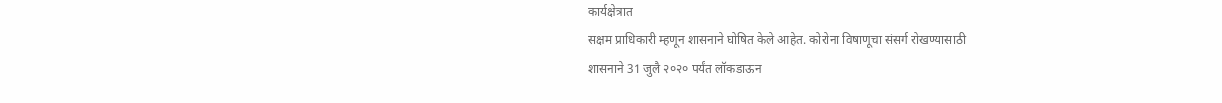कार्यक्षेत्रात
सक्षम प्राधिकारी म्हणून शासनाने घोषित केले आहेत. कोरोना विषाणूचा संसर्ग रोखण्यासाठी
शासनाने 31 जुलै २०२० पर्यंत लॉकडाऊन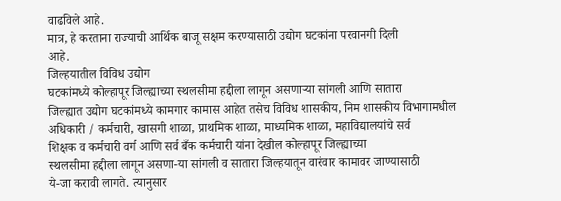वाढविले आहे.
मात्र, हे करताना राज्याची आर्थिक बाजू सक्षम करण्यासाठी उद्योग घटकांना परवानगी दिली
आहे.
जिल्हयातील विविध उद्योग
घटकांमध्ये कोल्हापूर जिल्ह्याच्या स्थलसीमा हद्दीला लागून असणाऱ्या सांगली आणि सातारा
जिल्ह्यात उद्योग घटकांमध्ये कामगार कामास आहेत तसेच विविध शासकीय, निम शासकीय विभागामधील
अधिकारी / कर्मचारी, खासगी शाळा, प्राथमिक शाळा, माध्यमिक शाळा, महाविद्यालयांचे सर्व
शिक्षक व कर्मचारी वर्ग आणि सर्व बँक कर्मचारी यांना देखील कोल्हापूर जिल्ह्याच्या
स्थलसीमा हद्दीला लागून असणा-या सांगली व सातारा जिल्हयातून वारंवार कामावर जाण्यासाठी
ये-जा करावी लागते. त्यानुसार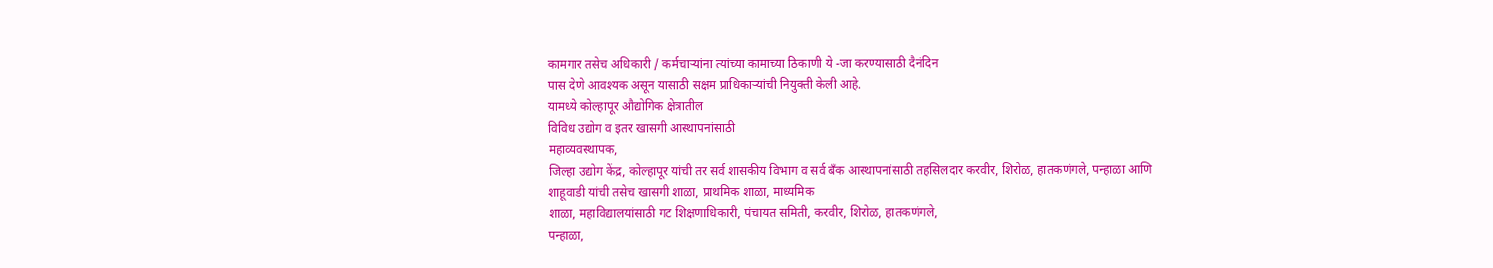कामगार तसेच अधिकारी / कर्मचाऱ्यांना त्यांच्या कामाच्या ठिकाणी ये -जा करण्यासाठी दैनंदिन
पास देणे आवश्यक असून यासाठी सक्षम प्राधिकाऱ्यांची नियुक्ती केली आहे.
यामध्ये कोल्हापूर औद्योगिक क्षेत्रातील
विविध उद्योग व इतर खासगी आस्थापनांसाठी
महाव्यवस्थापक,
जिल्हा उद्योग केंद्र, कोल्हापूर यांची तर सर्व शासकीय विभाग व सर्व बँक आस्थापनांसाठी तहसिलदार करवीर, शिरोळ, हातकणंगले, पन्हाळा आणि
शाहूवाडी यांची तसेच खासगी शाळा, प्राथमिक शाळा, माध्यमिक
शाळा, महाविद्यालयांसाठी गट शिक्षणाधिकारी, पंचायत समिती, करवीर, शिरोळ, हातकणंगले,
पन्हाळा,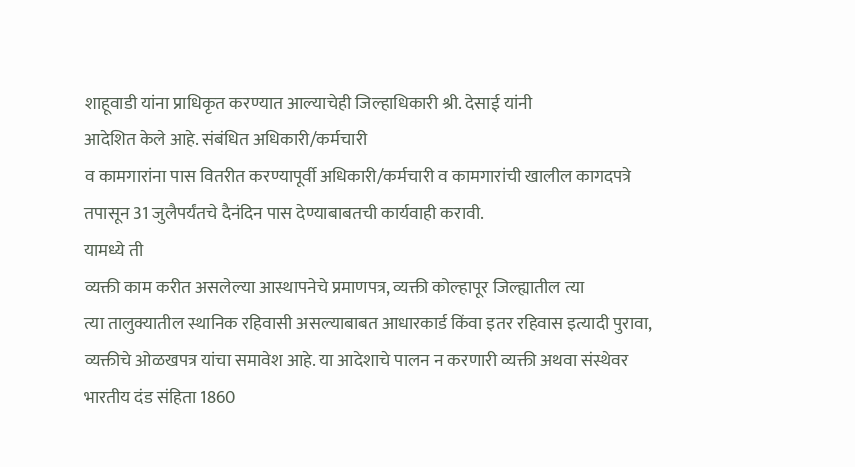शाहूवाडी यांना प्राधिकृत करण्यात आल्याचेही जिल्हाधिकारी श्री. देसाई यांनी
आदेशित केले आहे. संबंधित अधिकारी/कर्मचारी
व कामगारांना पास वितरीत करण्यापूर्वी अधिकारी/कर्मचारी व कामगारांची खालील कागदपत्रे
तपासून 31 जुलैपर्यंतचे दैनंदिन पास देण्याबाबतची कार्यवाही करावी.
यामध्ये ती
व्यक्ती काम करीत असलेल्या आस्थापनेचे प्रमाणपत्र, व्यक्ती कोल्हापूर जिल्ह्यातील त्या
त्या तालुक्यातील स्थानिक रहिवासी असल्याबाबत आधारकार्ड किंवा इतर रहिवास इत्यादी पुरावा,
व्यक्तीचे ओळखपत्र यांचा समावेश आहे. या आदेशाचे पालन न करणारी व्यक्ती अथवा संस्थेवर
भारतीय दंड संहिता 1860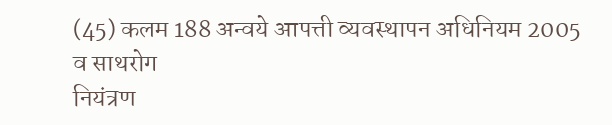(45) कलम 188 अन्वये आपत्ती व्यवस्थापन अधिनियम 2005 व साथरोग
नियंत्रण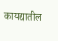कायद्यातील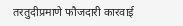तरतुदीप्रमाणे फौजदारी कारवाई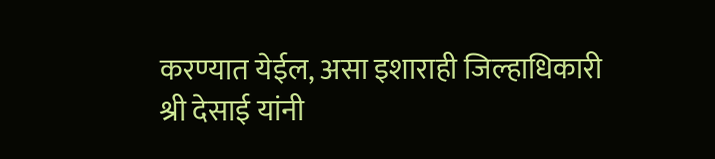करण्यात येईल, असा इशाराही जिल्हाधिकारी
श्री देसाई यांनी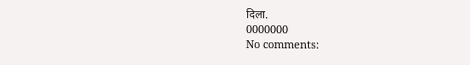दिला.
0000000
No comments: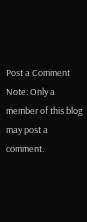Post a Comment
Note: Only a member of this blog may post a comment.